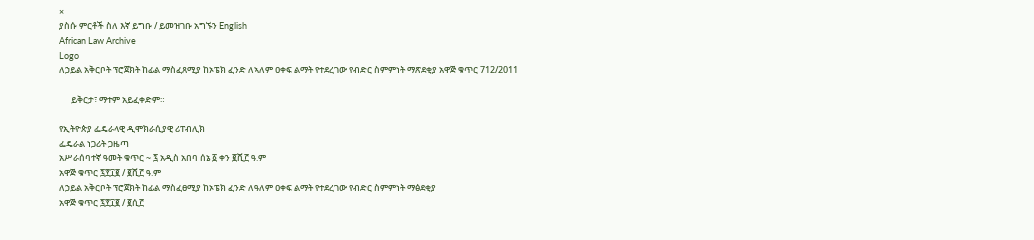×
ያስሱ ምርቶች ስለ እኛ ይግቡ / ይመዝገቡ አግኙን English
African Law Archive
Logo
ለኃይል አቅርቦት ፕሮጀክት ከፊል ማስፈጸሚያ ከኦፔክ ፈንድ ለኣለም ዐቀፍ ልማት የተደረገው የብድር ስምምነት ማጽደቂያ አዋጅ ቁጥር 712/2011

      ይቅርታ፣ ማተም አይፈቀድም።

የኢትዮጵያ ፌዴራላዊ ዲሞክራሲያዊ ሪፐብሊክ
ፌዴራል ነጋሪት ጋዜጣ
አሥራሰባተኛ ዓመት ቁጥር ~ ፯ አዲስ አበባ ሰኔ ፩ ቀን ፪ሺ፫ ዓ.ም
አዋጅ ቁጥር ፯፻፲፪ / ፪ሺ፫ ዓ.ም
ለኃይል አቅርቦት ፕሮጀክት ከፊል ማስፈፀሚያ ከኦፔክ ፈንድ ለዓለም ዐቀፍ ልማት የተደረገው የብድር ስምምነት ማፅደቂያ
አዋጅ ቁጥር ፯፻፲፪ / ፪ሲ፫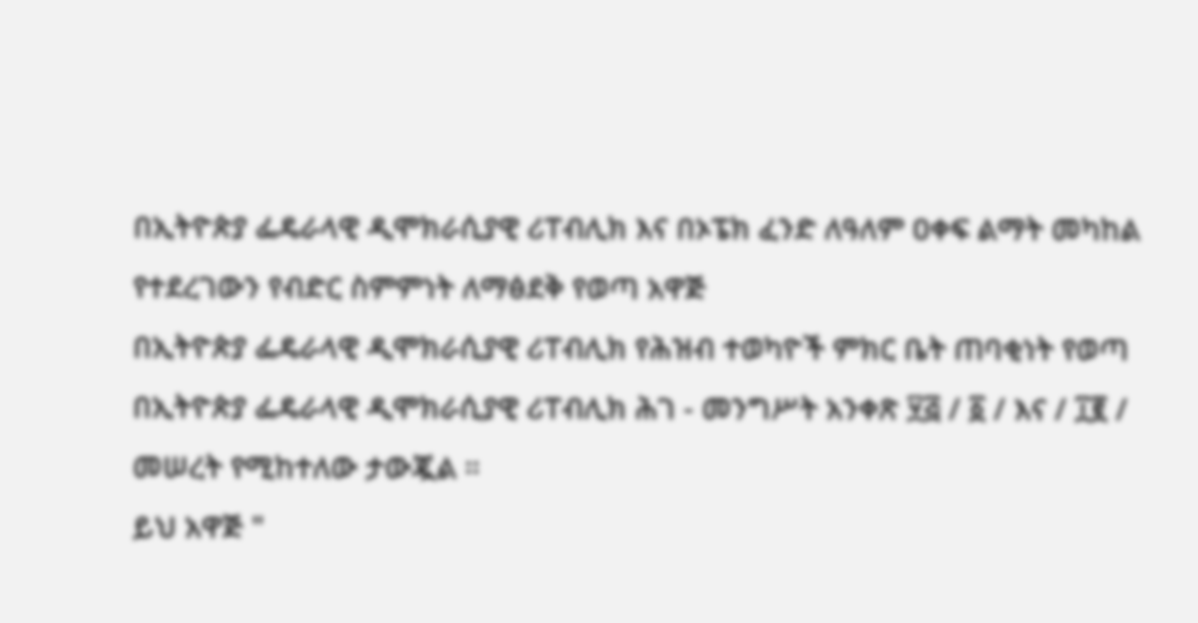በኢትዮጵያ ፌዴራላዊ ዲሞክራሲያዊ ሪፐብሊክ እና በኦፔክ ፈንድ ለዓለም ዐቀፍ ልማት መካከል የተደረገውን የብድር ስምምነት ለማፅደቅ የወጣ አዋጅ
በኢትዮጵያ ፌዴራላዊ ዲሞክራሲያዊ ሪፐብሊክ የሕዝብ ተወካዮች ምክር ቤት ጠባቂነት የወጣ
በኢትዮጵያ ፌዴራላዊ ዲሞክራሲያዊ ሪፐብሊክ ሕገ - መንግሥት አንቀጽ ፶፭ / ፩ / እና / ፲፪ / መሠረት የሚከተለው ታውጇል ።
ይህ አዋጅ "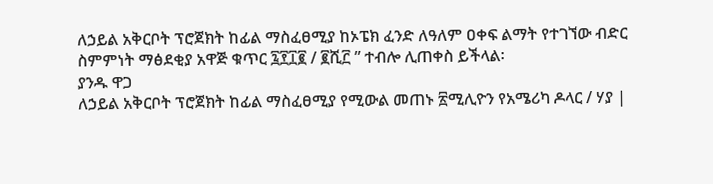ለኃይል አቅርቦት ፕሮጀክት ከፊል ማስፈፀሚያ ከኦፔክ ፈንድ ለዓለም ዐቀፍ ልማት የተገኘው ብድር ስምምነት ማፅደቂያ አዋጅ ቁጥር ፯፻፲፪ / ፪ሺ፫ ” ተብሎ ሊጠቀስ ይችላል፡
ያንዱ ዋጋ
ለኃይል አቅርቦት ፕሮጀክት ከፊል ማስፈፀሚያ የሚውል መጠኑ ፳ሚሊዮን የአሜሪካ ዶላር / ሃያ |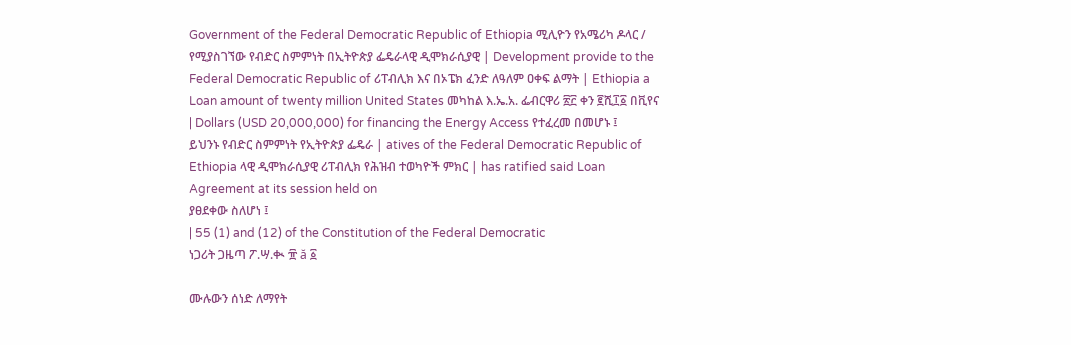Government of the Federal Democratic Republic of Ethiopia ሚሊዮን የአሜሪካ ዶላር / የሚያስገኘው የብድር ስምምነት በኢትዮጵያ ፌዴራላዊ ዲሞክራሲያዊ | Development provide to the Federal Democratic Republic of ሪፐብሊክ እና በኦፔክ ፈንድ ለዓለም ዐቀፍ ልማት | Ethiopia a Loan amount of twenty million United States መካከል እ.ኤ.አ. ፌብርዋሪ ፳፫ ቀን ፪ሺ፲፩ በቪየና | Dollars (USD 20,000,000) for financing the Energy Access የተፈረመ በመሆኑ ፤
ይህንኑ የብድር ስምምነት የኢትዮጵያ ፌዴራ | atives of the Federal Democratic Republic of Ethiopia ላዊ ዲሞክራሲያዊ ሪፐብሊክ የሕዝብ ተወካዮች ምክር | has ratified said Loan Agreement at its session held on
ያፀደቀው ስለሆነ ፤
| 55 (1) and (12) of the Constitution of the Federal Democratic
ነጋሪት ጋዜጣ ፖ.ሣ.ቊ ፹ ă ፩

ሙሉውን ሰነድ ለማየት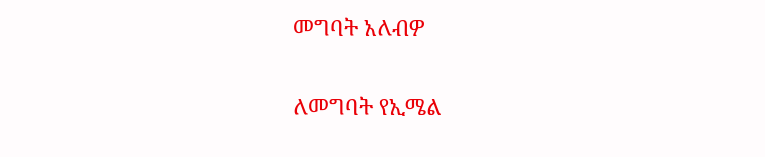መግባት አለብዎ

ለመግባት የኢሜል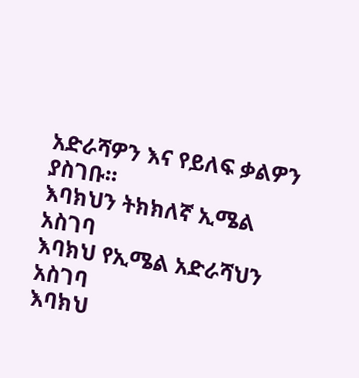አድራሻዎን እና የይለፍ ቃልዎን ያስገቡ።
እባክህን ትክክለኛ ኢሜል አስገባ
እባክህ የኢሜል አድራሻህን አስገባ
እባክህ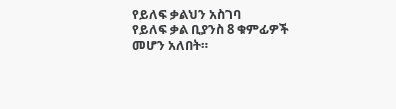የይለፍ ቃልህን አስገባ
የይለፍ ቃል ቢያንስ 8 ቁምፊዎች መሆን አለበት።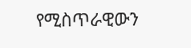የሚስጥራዊውን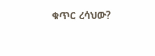ቁጥር ረሳህው?